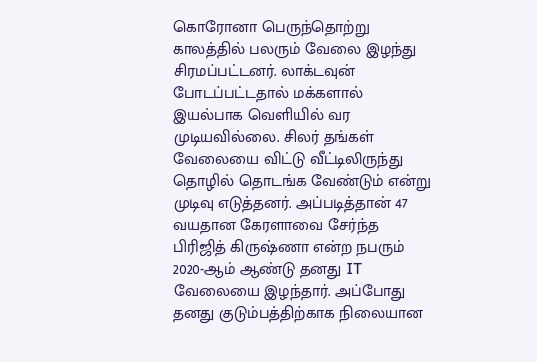கொரோனா பெருந்தொற்று காலத்தில் பலரும் வேலை இழந்து சிரமப்பட்டனர். லாக்டவுன் போடப்பட்டதால் மக்களால் இயல்பாக வெளியில் வர முடியவில்லை. சிலர் தங்கள் வேலையை விட்டு வீட்டிலிருந்து தொழில் தொடங்க வேண்டும் என்று முடிவு எடுத்தனர். அப்படித்தான் 47 வயதான கேரளாவை சேர்ந்த பிரிஜித் கிருஷ்ணா என்ற நபரும் 2020-ஆம் ஆண்டு தனது IT வேலையை இழந்தார். அப்போது தனது குடும்பத்திற்காக நிலையான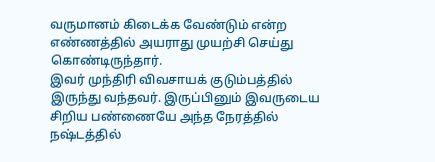வருமானம் கிடைக்க வேண்டும் என்ற எண்ணத்தில் அயராது முயற்சி செய்து கொண்டிருந்தார்.
இவர் முந்திரி விவசாயக் குடும்பத்தில் இருந்து வந்தவர். இருப்பினும் இவருடைய சிறிய பண்ணையே அந்த நேரத்தில் நஷ்டத்தில்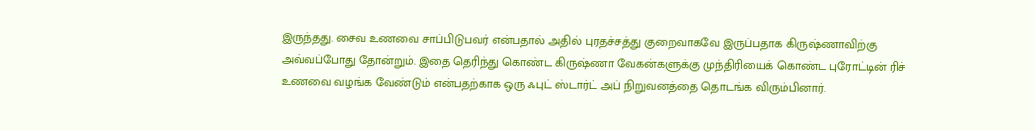இருந்தது. சைவ உணவை சாப்பிடுபவர் என்பதால் அதில் புரதச்சத்து குறைவாகவே இருப்பதாக கிருஷ்ணாவிற்கு அவ்வப்போது தோன்றும். இதை தெரிந்து கொண்ட கிருஷ்ணா வேகன்களுக்கு முந்திரியைக் கொண்ட புரோட்டின் ரிச் உணவை வழங்க வேண்டும் என்பதற்காக ஒரு ஃபுட் ஸ்டார்ட் அப் நிறுவனத்தை தொடங்க விரும்பினார்.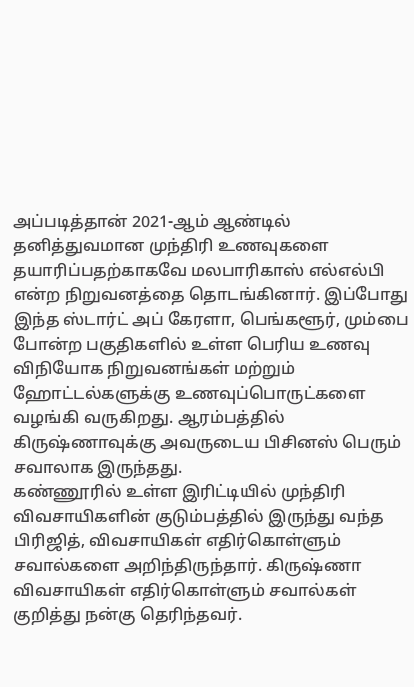அப்படித்தான் 2021-ஆம் ஆண்டில் தனித்துவமான முந்திரி உணவுகளை தயாரிப்பதற்காகவே மலபாரிகாஸ் எல்எல்பி என்ற நிறுவனத்தை தொடங்கினார். இப்போது இந்த ஸ்டார்ட் அப் கேரளா, பெங்களூர், மும்பை போன்ற பகுதிகளில் உள்ள பெரிய உணவு விநியோக நிறுவனங்கள் மற்றும் ஹோட்டல்களுக்கு உணவுப்பொருட்களை வழங்கி வருகிறது. ஆரம்பத்தில் கிருஷ்ணாவுக்கு அவருடைய பிசினஸ் பெரும் சவாலாக இருந்தது.
கண்ணூரில் உள்ள இரிட்டியில் முந்திரி விவசாயிகளின் குடும்பத்தில் இருந்து வந்த பிரிஜித், விவசாயிகள் எதிர்கொள்ளும் சவால்களை அறிந்திருந்தார். கிருஷ்ணா விவசாயிகள் எதிர்கொள்ளும் சவால்கள் குறித்து நன்கு தெரிந்தவர்.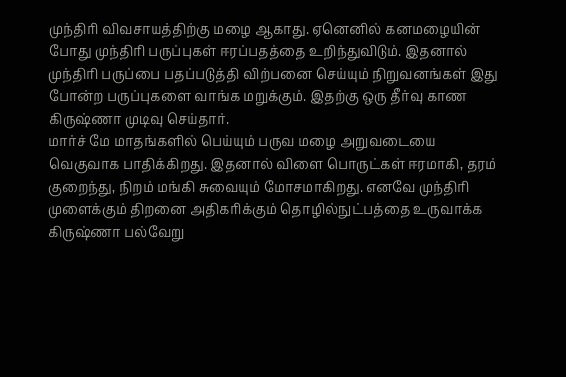முந்திரி விவசாயத்திற்கு மழை ஆகாது. ஏனெனில் கனமழையின் போது முந்திரி பருப்புகள் ஈரப்பதத்தை உறிந்துவிடும். இதனால் முந்திரி பருப்பை பதப்படுத்தி விற்பனை செய்யும் நிறுவனங்கள் இது போன்ற பருப்புகளை வாங்க மறுக்கும். இதற்கு ஒரு தீர்வு காண கிருஷ்ணா முடிவு செய்தார்.
மார்ச் மே மாதங்களில் பெய்யும் பருவ மழை அறுவடையை வெகுவாக பாதிக்கிறது. இதனால் விளை பொருட்கள் ஈரமாகி, தரம் குறைந்து, நிறம் மங்கி சுவையும் மோசமாகிறது. எனவே முந்திரி முளைக்கும் திறனை அதிகரிக்கும் தொழில்நுட்பத்தை உருவாக்க கிருஷ்ணா பல்வேறு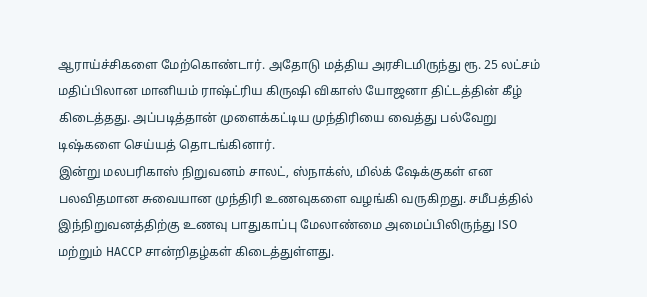ஆராய்ச்சிகளை மேற்கொண்டார். அதோடு மத்திய அரசிடமிருந்து ரூ. 25 லட்சம் மதிப்பிலான மானியம் ராஷ்ட்ரிய கிருஷி விகாஸ் யோஜனா திட்டத்தின் கீழ் கிடைத்தது. அப்படித்தான் முளைக்கட்டிய முந்திரியை வைத்து பல்வேறு டிஷ்களை செய்யத் தொடங்கினார்.
இன்று மலபரிகாஸ் நிறுவனம் சாலட், ஸ்நாக்ஸ், மில்க் ஷேக்குகள் என பலவிதமான சுவையான முந்திரி உணவுகளை வழங்கி வருகிறது. சமீபத்தில் இந்நிறுவனத்திற்கு உணவு பாதுகாப்பு மேலாண்மை அமைப்பிலிருந்து ISO மற்றும் HACCP சான்றிதழ்கள் கிடைத்துள்ளது.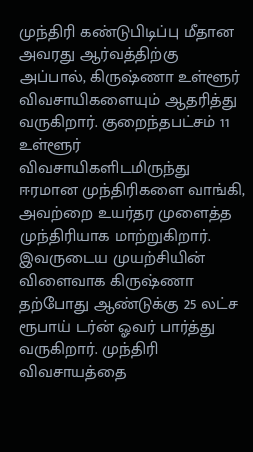முந்திரி கண்டுபிடிப்பு மீதான அவரது ஆர்வத்திற்கு அப்பால், கிருஷ்ணா உள்ளூர் விவசாயிகளையும் ஆதரித்து வருகிறார். குறைந்தபட்சம் 11 உள்ளூர் விவசாயிகளிடமிருந்து ஈரமான முந்திரிகளை வாங்கி, அவற்றை உயர்தர முளைத்த முந்திரியாக மாற்றுகிறார். இவருடைய முயற்சியின் விளைவாக கிருஷ்ணா தற்போது ஆண்டுக்கு 25 லட்ச ரூபாய் டர்ன் ஓவர் பார்த்து வருகிறார். முந்திரி விவசாயத்தை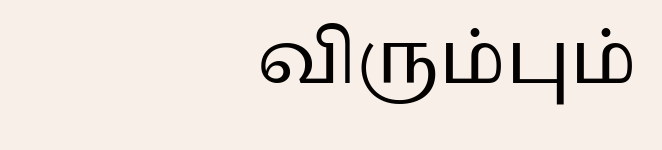விரும்பும்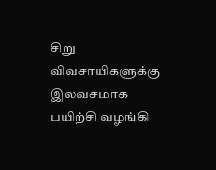சிறு விவசாயிகளுக்கு இலவசமாக பயிற்சி வழங்கி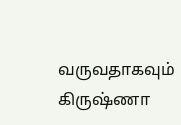வருவதாகவும் கிருஷ்ணா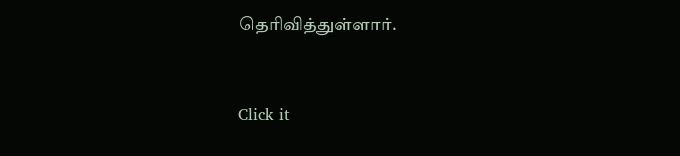தெரிவித்துள்ளார்.


Click it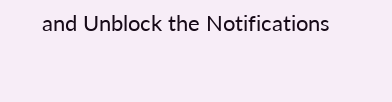and Unblock the Notifications